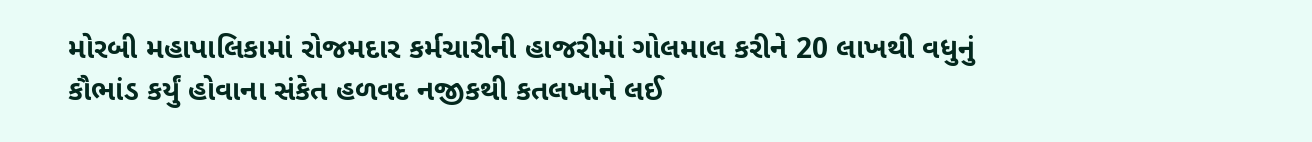મોરબી મહાપાલિકામાં રોજમદાર કર્મચારીની હાજરીમાં ગોલમાલ કરીને 20 લાખથી વધુનું કૌભાંડ કર્યું હોવાના સંકેત હળવદ નજીકથી કતલખાને લઈ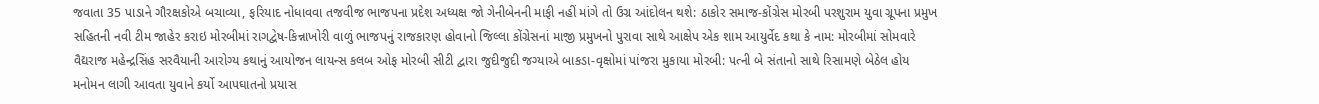જવાતા 35 પાડાને ગૌરક્ષકોએ બચાવ્યા, ફરિયાદ નોધાવવા તજવીજ ભાજપના પ્રદેશ અધ્યક્ષ જો ગેનીબેનની માફી નહીં માંગે તો ઉગ્ર આંદોલન થશે: ઠાકોર સમાજ-કોંગ્રેસ મોરબી પરશુરામ યુવા ગ્રૂપના પ્રમુખ સહિતની નવી ટીમ જાહેર કરાઇ મોરબીમાં રાગદ્વેષ-કિન્નાખોરી વાળું ભાજપનું રાજકારણ હોવાનો જિલ્લા કોંગ્રેસનાં માજી પ્રમુખનો પુરાવા સાથે આક્ષેપ એક શામ આયુર્વેદ કથા કે નામ: મોરબીમાં સોમવારે વૈદ્યરાજ મહેન્દ્રસિંહ સરવૈયાની આરોગ્ય કથાનું આયોજન લાયન્સ કલબ ઓફ મોરબી સીટી દ્વારા જુદીજુદી જગ્યાએ બાકડા-વૃક્ષોમાં પાંજરા મુકાયા મોરબી: પત્ની બે સંતાનો સાથે રિસામણે બેઠેલ હોય મનોમન લાગી આવતા યુવાને કર્યો આપઘાતનો પ્રયાસ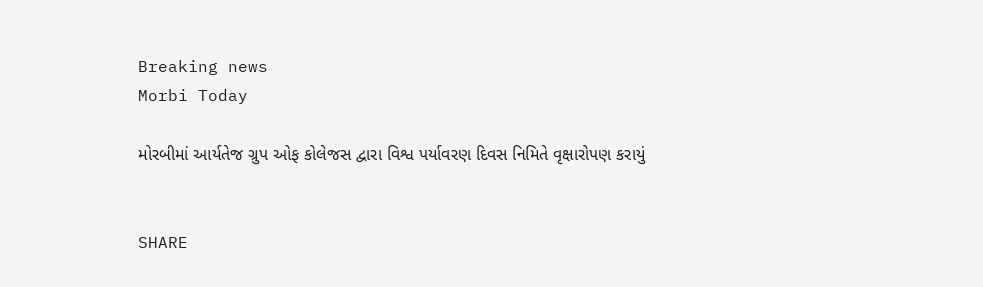Breaking news
Morbi Today

મોરબીમાં આર્યતેજ ગ્રુપ ઓફ કોલેજસ દ્વારા વિશ્વ પર્યાવરણ દિવસ નિમિતે વૃક્ષારોપણ કરાયું


SHARE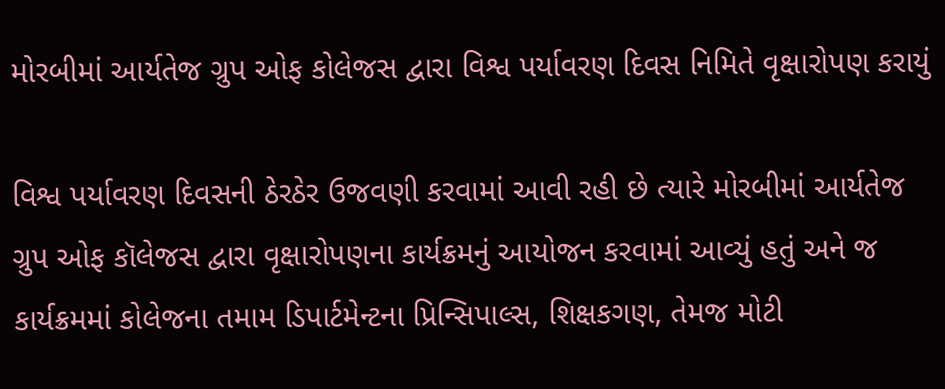મોરબીમાં આર્યતેજ ગ્રુપ ઓફ કોલેજસ દ્વારા વિશ્વ પર્યાવરણ દિવસ નિમિતે વૃક્ષારોપણ કરાયું

વિશ્વ પર્યાવરણ દિવસની ઠેરઠેર ઉજવણી કરવામાં આવી રહી છે ત્યારે મોરબીમાં આર્યતેજ ગ્રુપ ઓફ કૉલેજસ દ્વારા વૃક્ષારોપણના કાર્યક્રમનું આયોજન કરવામાં આવ્યું હતું અને જ કાર્યક્રમમાં કોલેજના તમામ ડિપાર્ટમેન્ટના પ્રિન્સિપાલ્સ, શિક્ષકગણ, તેમજ મોટી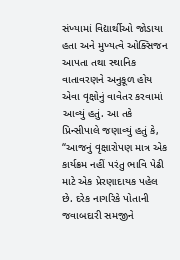સંખ્યામાં વિદ્યાર્થીઓ જોડાયા હતા અને મુખ્યત્વે ઓક્સિજન આપતા તથા સ્થાનિક વાતાવરણને અનુકૂળ હોય એવા વૃક્ષોનું વાવેતર કરવામાં આવ્યું હતું. આ તકે પ્રિન્સીપાલે જણાવ્યું હતું કે, “આજનું વૃક્ષારોપણ માત્ર એક કાર્યક્રમ નહીં પરંતુ ભાવિ પેઢી માટે એક પ્રેરણાદાયક પહેલ છે. દરેક નાગરિકે પોતાની જવાબદારી સમજીને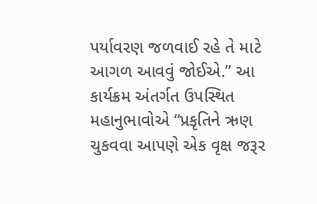પર્યાવરણ જળવાઈ રહે તે માટે આગળ આવવું જોઈએ.” આ કાર્યક્રમ અંતર્ગત ઉપસ્થિત મહાનુભાવોએ “પ્રકૃતિને ઋણ ચુકવવા આપણે એક વૃક્ષ જરૂર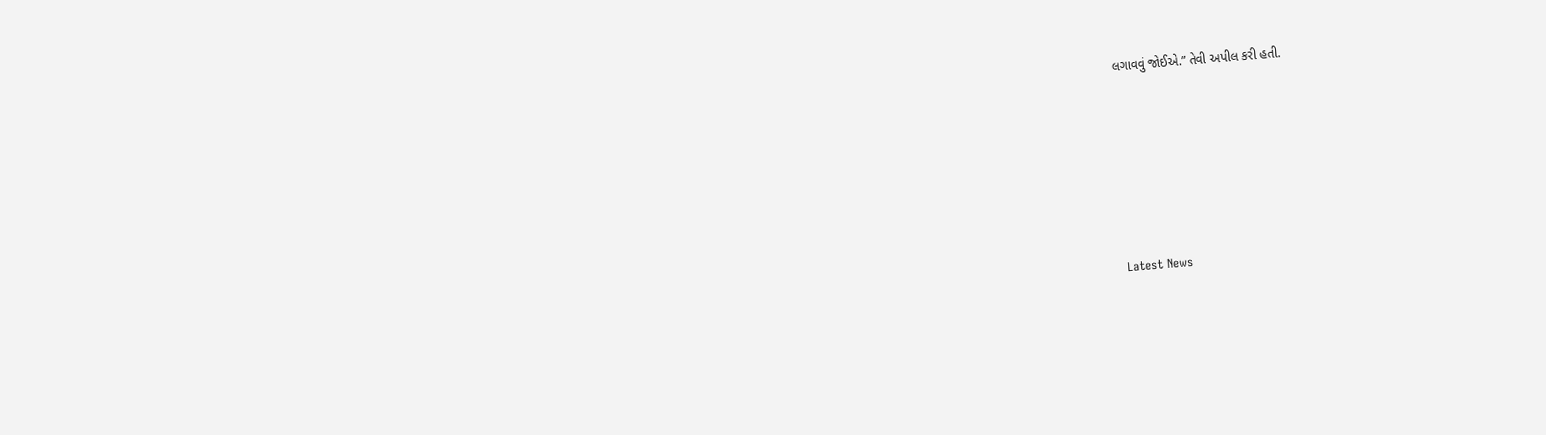લગાવવું જોઈએ.” તેવી અપીલ કરી હતી.






Latest News